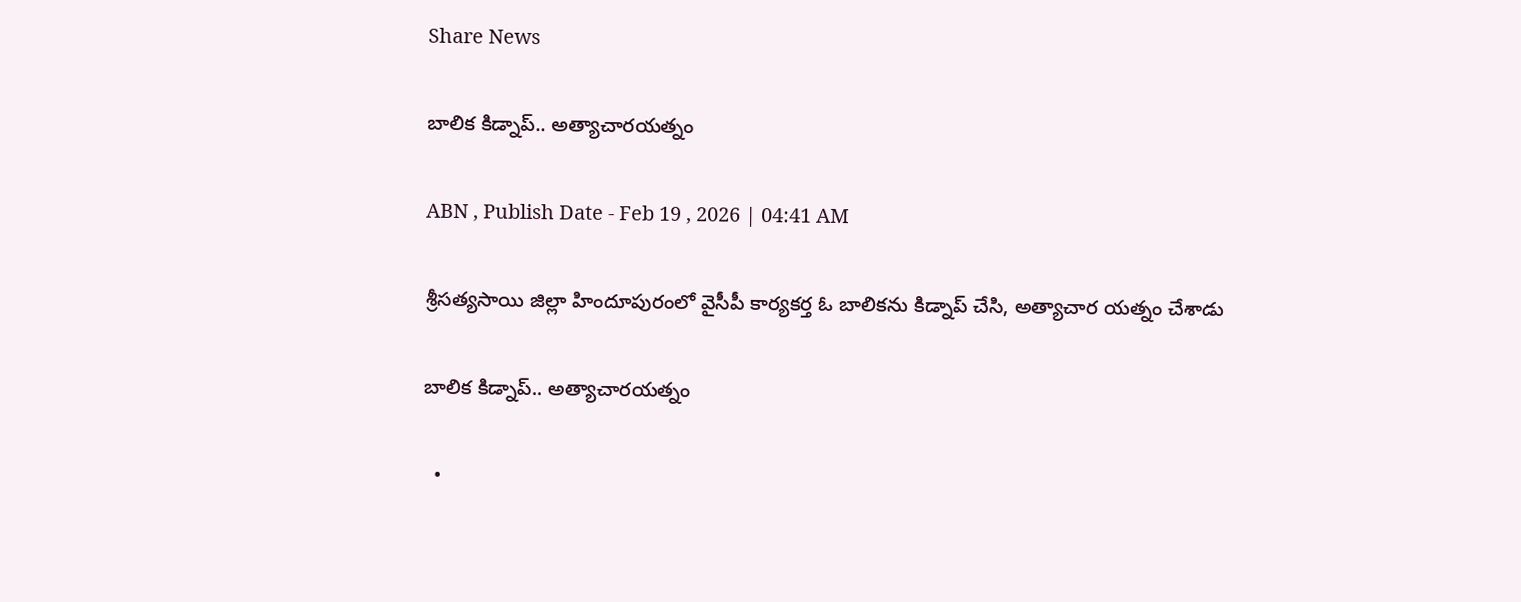Share News

బాలిక కిడ్నాప్‌.. అత్యాచారయత్నం

ABN , Publish Date - Feb 19 , 2026 | 04:41 AM

శ్రీసత్యసాయి జిల్లా హిందూపురంలో వైసీపీ కార్యకర్త ఓ బాలికను కిడ్నాప్‌ చేసి, అత్యాచార యత్నం చేశాడు

బాలిక కిడ్నాప్‌.. అత్యాచారయత్నం

  •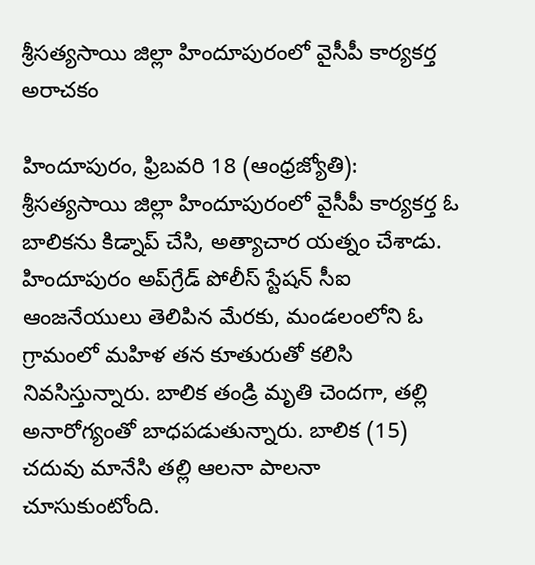శ్రీసత్యసాయి జిల్లా హిందూపురంలో వైసీపీ కార్యకర్త అరాచకం

హిందూపురం, ఫ్రిబవరి 18 (ఆంధ్రజ్యోతి): శ్రీసత్యసాయి జిల్లా హిందూపురంలో వైసీపీ కార్యకర్త ఓ బాలికను కిడ్నాప్‌ చేసి, అత్యాచార యత్నం చేశాడు. హిందూపురం అప్‌గ్రేడ్‌ పోలీస్‌ స్టేషన్‌ సీఐ ఆంజనేయులు తెలిపిన మేరకు, మండలంలోని ఓ గ్రామంలో మహిళ తన కూతురుతో కలిసి నివసిస్తున్నారు. బాలిక తండ్రి మృతి చెందగా, తల్లి అనారోగ్యంతో బాధపడుతున్నారు. బాలిక (15) చదువు మానేసి తల్లి ఆలనా పాలనా చూసుకుంటోంది.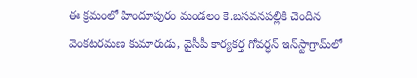ఈ క్రమంలో హిందూపురం మండలం కె.బసవనపల్లికి చెందిన వెంకటరమణ కుమారుడు, వైసీపీ కార్యకర్త గోవర్ధన్‌ ఇన్‌స్టాగ్రామ్‌లో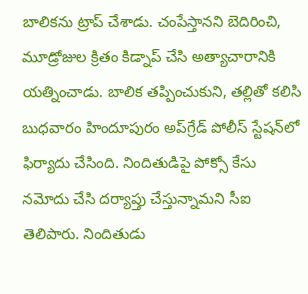బాలికను ట్రాప్‌ చేశాడు. చంపేస్తానని బెదిరించి, మూడ్రోజుల క్రితం కిడ్నాప్‌ చేసి అత్యాచారానికి యత్నించాడు. బాలిక తప్పించుకుని, తల్లితో కలిసి బుధవారం హిందూపురం అప్‌గ్రేడ్‌ పోలీస్‌ స్టేషన్‌లో ఫిర్యాదు చేసింది. నిందితుడిపై పోక్సో కేసు నమోదు చేసి దర్యాప్తు చేస్తున్నామని సీఐ తెలిపారు. నిందితుడు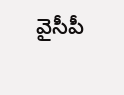వైసీపీ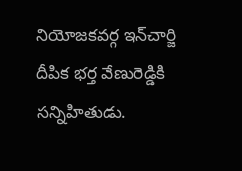నియోజకవర్గ ఇన్‌చార్జి దీపిక భర్త వేణురెడ్డికి సన్నిహితుడు.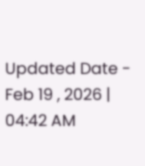Updated Date - Feb 19 , 2026 | 04:42 AM